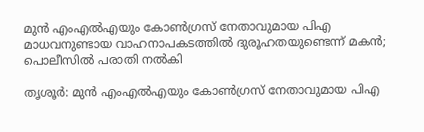മുന്‍ എംഎല്‍എയും കോണ്‍ഗ്രസ് നേതാവുമായ പിഎ മാധവനുണ്ടായ വാഹനാപകടത്തില്‍ ദുരൂഹതയുണ്ടെന്ന് മകന്‍; പൊലീസില്‍ പരാതി നല്‍കി

തൃശൂര്‍: മുന്‍ എംഎല്‍എയും കോണ്‍ഗ്രസ് നേതാവുമായ പിഎ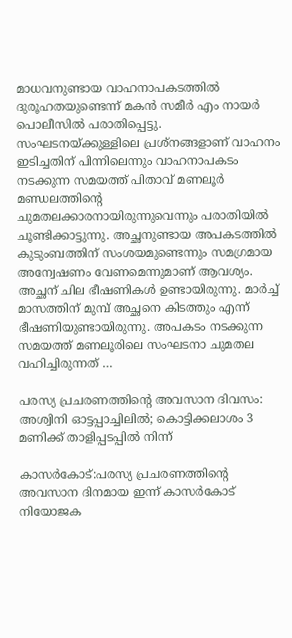മാധവനുണ്ടായ വാഹനാപകടത്തില്‍ ദുരൂഹതയുണ്ടെന്ന് മകന്‍ സമീര്‍ എം നായര്‍ പൊലീസില്‍ പരാതിപ്പെട്ടു. സംഘടനയ്ക്കുള്ളിലെ പ്രശ്‌നങ്ങളാണ് വാഹനം ഇടിച്ചതിന് പിന്നിലെന്നും വാഹനാപകടം നടക്കുന്ന സമയത്ത് പിതാവ് മണലൂര്‍ മണ്ഡലത്തിന്റെ ചുമതലക്കാരനായിരുന്നുവെന്നും പരാതിയില്‍ ചൂണ്ടിക്കാട്ടുന്നു. അച്ഛനുണ്ടായ അപകടത്തില്‍ കുടുംബത്തിന് സംശയമുണ്ടെന്നും സമഗ്രമായ അന്വേഷണം വേണമെന്നുമാണ് ആവശ്യം. അച്ഛന് ചില ഭീഷണികള്‍ ഉണ്ടായിരുന്നു. മാര്‍ച്ച് മാസത്തിന് മുമ്പ് അച്ഛനെ കിടത്തും എന്ന് ഭീഷണിയുണ്ടായിരുന്നു. അപകടം നടക്കുന്ന സമയത്ത് മണലൂരിലെ സംഘടനാ ചുമതല വഹിച്ചിരുന്നത് …

പരസ്യ പ്രചരണത്തിൻ്റെ അവസാന ദിവസം: അശ്വിനി ഓട്ടപ്പാച്ചിലിൽ; കൊട്ടിക്കലാശം 3 മണിക്ക് താളിപ്പടപ്പിൽ നിന്ന്

കാസർകോട്:പരസ്യ പ്രചരണത്തിൻ്റെ അവസാന ദിനമായ ഇന്ന് കാസർകോട് നിയോജക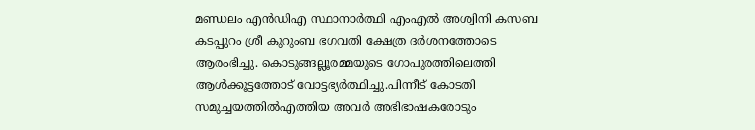മണ്ഡലം എൻഡിഎ സ്ഥാനാർത്ഥി എംഎൽ അശ്വിനി കസബ കടപ്പുറം ശ്രീ കുറുംബ ഭഗവതി ക്ഷേത്ര ദർശനത്തോടെ ആരംഭിച്ചു. കൊടുങ്ങല്ലൂരമ്മയുടെ ഗോപുരത്തിലെത്തി ആൾക്കൂട്ടത്തോട് വോട്ടഭ്യർത്ഥിച്ചു.പിന്നീട് കോടതി സമുച്ചയത്തിൽഎത്തിയ അവർ അഭിഭാഷകരോടും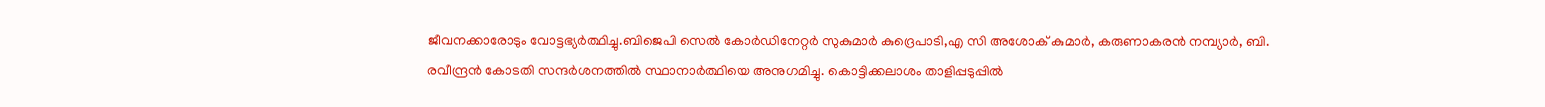ജീവനക്കാരോടും വോട്ടഭ്യർത്ഥിച്ചു.ബിജെപി സെൽ കോർഡിനേറ്റർ സുകുമാർ കുദ്രെപാടി,എ സി അശോക് കുമാർ, കരുണാകരൻ നമ്പ്യാർ, ബി. രവീന്ദ്രൻ കോടതി സന്ദർശനത്തിൽ സ്ഥാനാർത്ഥിയെ അനുഗമിച്ചു. കൊട്ടിക്കലാശം താളിപ്പടുപ്പിൽ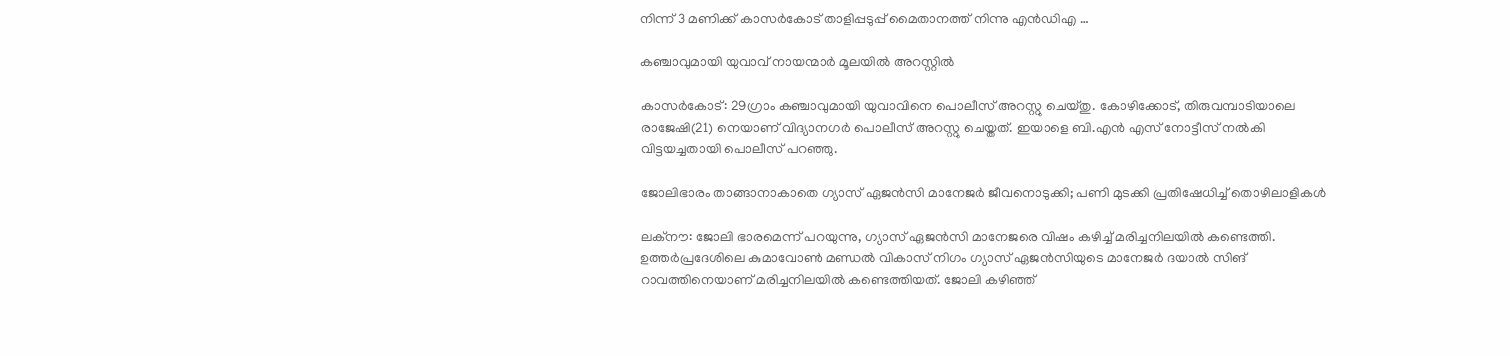നിന്ന് 3 മണിക്ക് കാസർകോട് താളിപ്പടുപ്പ് മൈതാനത്ത് നിന്നു എൻഡിഎ …

കഞ്ചാവുമായി യുവാവ് നായന്മാർ മൂലയിൽ അറസ്റ്റിൽ

കാസർകോട്: 29ഗ്രാം കഞ്ചാവുമായി യുവാവിനെ പൊലീസ് അറസ്റ്റു ചെയ്തു. കോഴിക്കോട്, തിരുവമ്പാടിയാലെ രാജേഷി(21) നെയാണ് വിദ്യാനഗർ പൊലീസ് അറസ്റ്റു ചെയ്തത്. ഇയാളെ ബി.എൻ എസ് നോട്ടീസ് നൽകി വിട്ടയച്ചതായി പൊലീസ് പറഞ്ഞു.

ജോലിഭാരം താങ്ങാനാകാതെ ഗ്യാസ് ഏജന്‍സി മാനേജര്‍ ജീവനൊടുക്കി; പണി മുടക്കി പ്രതിഷേധിച്ച് തൊഴിലാളികള്‍

ലക്‌നൗ: ജോലി ഭാരമെന്ന് പറയുന്നു, ഗ്യാസ് ഏജന്‍സി മാനേജരെ വിഷം കഴിച്ച് മരിച്ചനിലയില്‍ കണ്ടെത്തി. ഉത്തര്‍പ്രദേശിലെ കുമാവോണ്‍ മണ്ഡല്‍ വികാസ് നിഗം ഗ്യാസ് ഏജന്‍സിയുടെ മാനേജര്‍ ദയാല്‍ സിങ് റാവത്തിനെയാണ് മരിച്ചനിലയില്‍ കണ്ടെത്തിയത്. ജോലി കഴിഞ്ഞ്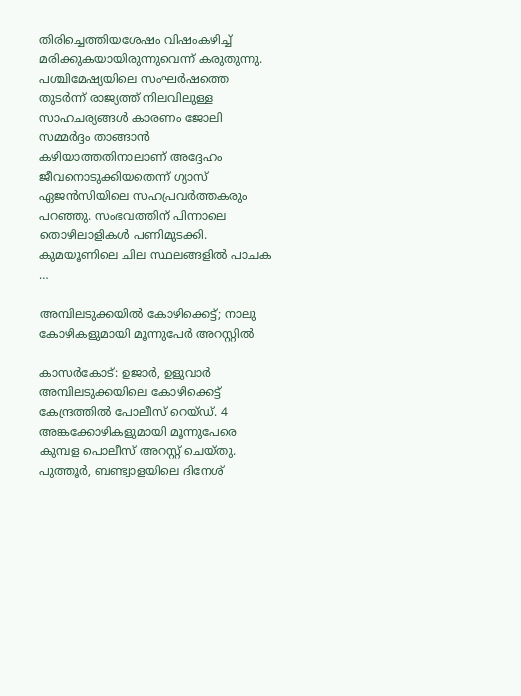തിരിച്ചെത്തിയശേഷം വിഷംകഴിച്ച് മരിക്കുകയായിരുന്നുവെന്ന് കരുതുന്നു. പശ്ചിമേഷ്യയിലെ സംഘര്‍ഷത്തെ തുടര്‍ന്ന് രാജ്യത്ത് നിലവിലുള്ള സാഹചര്യങ്ങള്‍ കാരണം ജോലി സമ്മര്‍ദ്ദം താങ്ങാന്‍ കഴിയാത്തതിനാലാണ് അദ്ദേഹം ജീവനൊടുക്കിയതെന്ന് ഗ്യാസ് ഏജന്‍സിയിലെ സഹപ്രവര്‍ത്തകരും പറഞ്ഞു. സംഭവത്തിന് പിന്നാലെ തൊഴിലാളികള്‍ പണിമുടക്കി. കുമയൂണിലെ ചില സ്ഥലങ്ങളില്‍ പാചക …

അമ്പിലടുക്കയില്‍ കോഴിക്കെട്ട്; നാലു കോഴികളുമായി മൂന്നുപേര്‍ അറസ്റ്റില്‍

കാസര്‍കോട്: ഉജാര്‍, ഉളുവാര്‍ അമ്പിലടുക്കയിലെ കോഴിക്കെട്ട് കേന്ദ്രത്തില്‍ പോലീസ് റെയ്ഡ്. 4 അങ്കക്കോഴികളുമായി മൂന്നുപേരെ കുമ്പള പൊലീസ് അറസ്റ്റ് ചെയ്തു. പുത്തൂര്‍, ബണ്ട്വാളയിലെ ദിനേശ്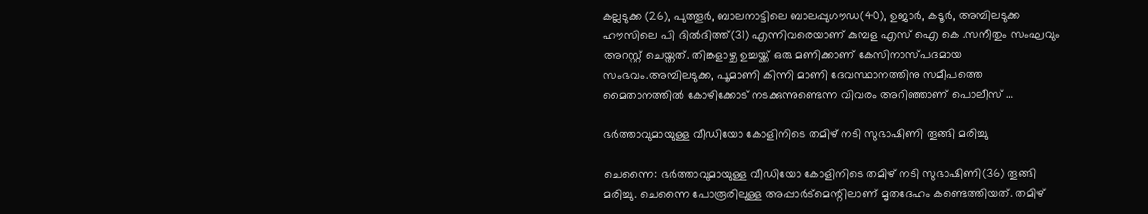കല്ലടുക്ക (26), പുത്തൂര്‍, ബാലനാട്ടിലെ ബാലപ്പുഗൗഡ(40), ഉജാര്‍, കടൂര്‍, അമ്പിലടുക്ക ഹൗസിലെ പി ദില്‍ദിത്ത്(31) എന്നിവരെയാണ് കുമ്പള എസ് ഐ കെ .സനീതും സംഘവും അറസ്റ്റ് ചെയ്തത്. തിങ്കളാഴ്ച ഉച്ചയ്ക്ക് ഒരു മണിക്കാണ് കേസിനാസ്പദമായ സംഭവം.അമ്പിലടുക്ക, പൂമാണി കിന്നി മാണി ദേവസ്ഥാനത്തിനു സമീപത്തെ മൈതാനത്തില്‍ കോഴിക്കോട് നടക്കുന്നുണ്ടെന്ന വിവരം അറിഞ്ഞാണ് പൊലീസ് …

ഭര്‍ത്താവുമായുള്ള വീഡിയോ കോളിനിടെ തമിഴ് നടി സുഭാഷിണി തൂങ്ങി മരിച്ചു

ചെന്നൈ: ഭര്‍ത്താവുമായുള്ള വീഡിയോ കോളിനിടെ തമിഴ് നടി സുഭാഷിണി(36) തൂങ്ങി മരിച്ചു. ചെന്നൈ പോരൂരിലുള്ള അപ്പാര്‍ട്‌മെന്റിലാണ് മൃതദേഹം കണ്ടെത്തിയത്. തമിഴ്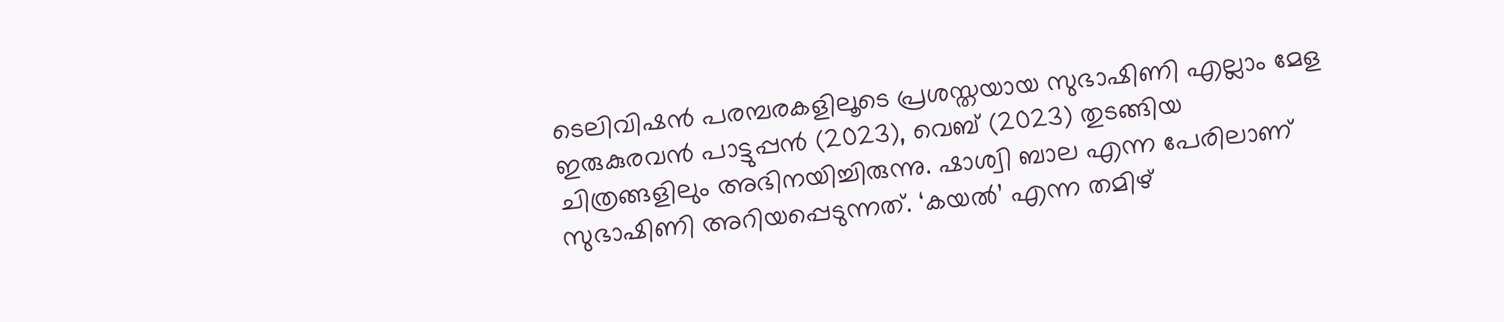ടെലിവിഷന്‍ പരമ്പരകളിലൂടെ പ്രശസ്തയായ സുഭാഷിണി എല്ലാം മേള ഇരുകുരവന്‍ പാട്ടുപ്പന്‍ (2023), വെബ് (2023) തുടങ്ങിയ ചിത്രങ്ങളിലും അഭിനയിച്ചിരുന്നു. ഷാശ്വി ബാല എന്ന പേരിലാണ് സുഭാഷിണി അറിയപ്പെടുന്നത്. ‘കയല്‍’ എന്ന തമിഴ്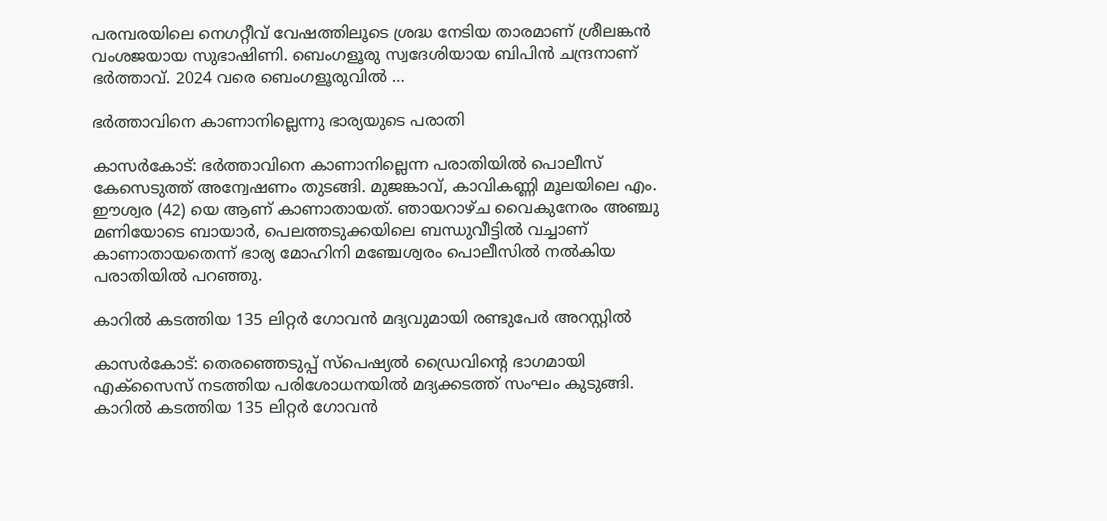പരമ്പരയിലെ നെഗറ്റീവ് വേഷത്തിലൂടെ ശ്രദ്ധ നേടിയ താരമാണ് ശ്രീലങ്കന്‍ വംശജയായ സുഭാഷിണി. ബെംഗളൂരു സ്വദേശിയായ ബിപിന്‍ ചന്ദ്രനാണ് ഭര്‍ത്താവ്. 2024 വരെ ബെംഗളൂരുവില്‍ …

ഭർത്താവിനെ കാണാനില്ലെന്നു ഭാര്യയുടെ പരാതി

കാസർകോട്: ഭർത്താവിനെ കാണാനില്ലെന്ന പരാതിയിൽ പൊലീസ് കേസെടുത്ത് അന്വേഷണം തുടങ്ങി. മുജങ്കാവ്, കാവികണ്ണി മൂലയിലെ എം. ഈശ്വര (42) യെ ആണ് കാണാതായത്. ഞായറാഴ്ച വൈകുനേരം അഞ്ചു മണിയോടെ ബായാർ, പെലത്തടുക്കയിലെ ബന്ധുവീട്ടിൽ വച്ചാണ് കാണാതായതെന്ന് ഭാര്യ മോഹിനി മഞ്ചേശ്വരം പൊലീസിൽ നൽകിയ പരാതിയിൽ പറഞ്ഞു.

കാറില്‍ കടത്തിയ 135 ലിറ്റര്‍ ഗോവന്‍ മദ്യവുമായി രണ്ടുപേര്‍ അറസ്റ്റില്‍

കാസര്‍കോട്: തെരഞ്ഞെടുപ്പ് സ്‌പെഷ്യല്‍ ഡ്രൈവിന്റെ ഭാഗമായി എക്‌സൈസ് നടത്തിയ പരിശോധനയില്‍ മദ്യക്കടത്ത് സംഘം കുടുങ്ങി. കാറില്‍ കടത്തിയ 135 ലിറ്റര്‍ ഗോവന്‍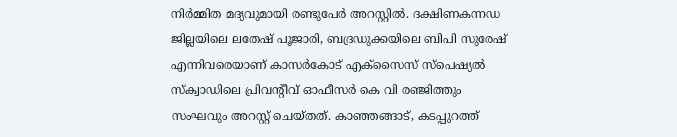നിര്‍മ്മിത മദ്യവുമായി രണ്ടുപേര്‍ അറസ്റ്റില്‍. ദക്ഷിണകന്നഡ ജില്ലയിലെ ലതേഷ് പൂജാരി, ബദ്രഡുക്കയിലെ ബിപി സുരേഷ് എന്നിവരെയാണ് കാസര്‍കോട് എക്‌സൈസ് സ്‌പെഷ്യല്‍ സ്‌ക്വാഡിലെ പ്രിവന്റീവ് ഓഫീസര്‍ കെ വി രഞ്ജിത്തും സംഘവും അറസ്റ്റ് ചെയ്തത്. കാഞ്ഞങ്ങാട്, കടപ്പുറത്ത്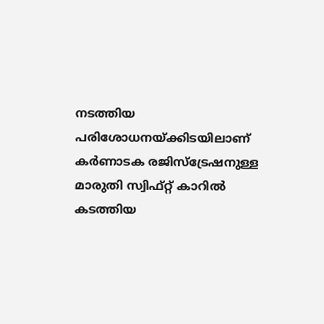നടത്തിയ പരിശോധനയ്ക്കിടയിലാണ് കര്‍ണാടക രജിസ്‌ട്രേഷനുള്ള മാരുതി സ്വിഫ്റ്റ് കാറില്‍ കടത്തിയ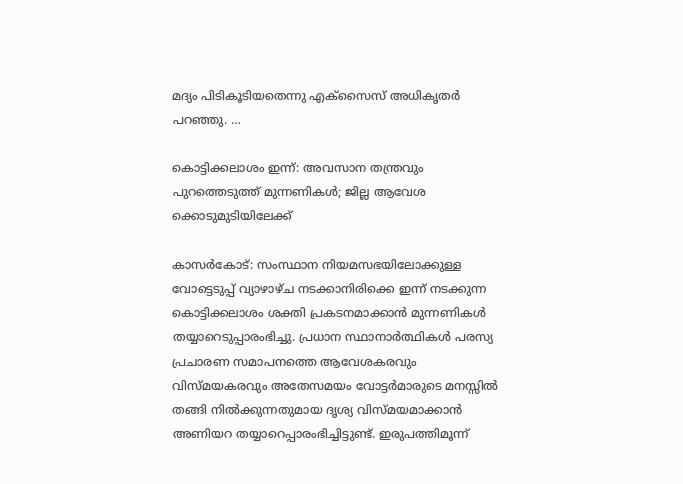മദ്യം പിടികൂടിയതെന്നു എക്‌സൈസ് അധികൃതര്‍ പറഞ്ഞു. …

കൊട്ടിക്കലാശം ഇന്ന്: അവസാന തന്ത്രവും പുറത്തെടുത്ത് മുന്നണികള്‍; ജില്ല ആവേശ ക്കൊടുമുടിയിലേക്ക്

കാസര്‍കോട്: സംസ്ഥാന നിയമസഭയിലോക്കുള്ള വോട്ടെടുപ്പ് വ്യാഴാഴ്ച നടക്കാനിരിക്കെ ഇന്ന് നടക്കുന്ന കൊട്ടിക്കലാശം ശക്തി പ്രകടനമാക്കാന്‍ മുന്നണികള്‍ തയ്യാറെടുപ്പാരംഭിച്ചു. പ്രധാന സ്ഥാനാര്‍ത്ഥികള്‍ പരസ്യ പ്രചാരണ സമാപനത്തെ ആവേശകരവും വിസ്മയകരവും അതേസമയം വോട്ടര്‍മാരുടെ മനസ്സില്‍ തങ്ങി നില്‍ക്കുന്നതുമായ ദൃശ്യ വിസ്മയമാക്കാന്‍ അണിയറ തയ്യാറെപ്പാരംഭിച്ചിട്ടുണ്ട്. ഇരുപത്തിമൂന്ന്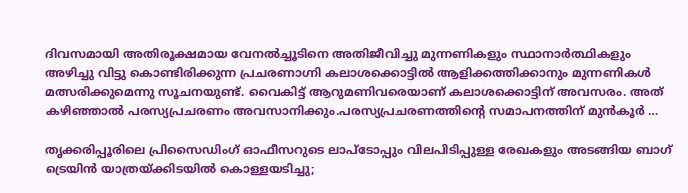ദിവസമായി അതിരൂക്ഷമായ വേനല്‍ച്ചൂടിനെ അതിജീവിച്ചു മുന്നണികളും സ്ഥാനാര്‍ത്ഥികളും അഴിച്ചു വിട്ടു കൊണ്ടിരിക്കുന്ന പ്രചരണാഗ്നി കലാശക്കൊട്ടില്‍ ആളിക്കത്തിക്കാനും മുന്നണികള്‍ മത്സരിക്കുമെന്നു സൂചനയുണ്ട്. വൈകിട്ട് ആറുമണിവരെയാണ് കലാശക്കൊട്ടിന് അവസരം. അത് കഴിഞ്ഞാല്‍ പരസ്യപ്രചരണം അവസാനിക്കും.പരസ്യപ്രചരണത്തിന്റെ സമാപനത്തിന് മുന്‍കൂര്‍ …

തൃക്കരിപ്പൂരിലെ പ്രിസൈഡിംഗ് ഓഫീസറുടെ ലാപ്‌ടോപ്പും വിലപിടിപ്പുള്ള രേഖകളും അടങ്ങിയ ബാഗ് ട്രെയിന്‍ യാത്രയ്ക്കിടയില്‍ കൊള്ളയടിച്ചു;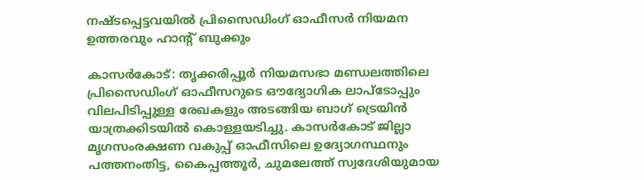നഷ്ടപ്പെട്ടവയില്‍ പ്രിസൈഡിംഗ് ഓഫീസര്‍ നിയമന ഉത്തരവും ഹാന്റ് ബുക്കും

കാസര്‍കോട്: തൃക്കരിപ്പൂര്‍ നിയമസഭാ മണ്ഡലത്തിലെ പ്രിസൈഡിംഗ് ഓഫീസറുടെ ഔദ്യോഗിക ലാപ്‌ടോപ്പും വിലപിടിപ്പുള്ള രേഖകളും അടങ്ങിയ ബാഗ് ട്രെയിന്‍ യാത്രക്കിടയില്‍ കൊള്ളയടിച്ചു. കാസര്‍കോട് ജില്ലാ മൃഗസംരക്ഷണ വകുപ്പ് ഓഫീസിലെ ഉദ്യോഗസ്ഥനും പത്തനംതിട്ട, കൈപ്പത്തൂര്‍, ചുമലേത്ത് സ്വദേശിയുമായ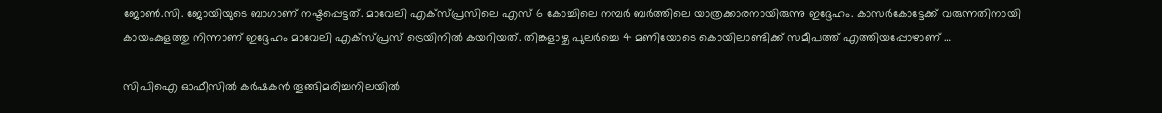ജോണ്‍.സി. ജോയിയുടെ ബാഗാണ് നഷ്ടപ്പെട്ടത്. മാവേലി എക്‌സ്പ്രസിലെ എസ് 6 കോച്ചിലെ നമ്പര്‍ ബര്‍ത്തിലെ യാത്രക്കാരനായിരുന്നു ഇദ്ദേഹം. കാസര്‍കോട്ടേക്ക് വരുന്നതിനായി കായംകുളത്തു നിന്നാണ്‌ ഇദ്ദേഹം മാവേലി എക്‌സ്പ്രസ് ട്രെയിനില്‍ കയറിയത്. തിങ്കളാഴ്ച പുലര്‍ച്ചെ 4 മണിയോടെ കൊയിലാണ്ടിക്ക് സമീപത്ത് എത്തിയപ്പോഴാണ് …

സിപിഐ ഓഫീസില്‍ കര്‍ഷകന്‍ തൂങ്ങിമരിച്ചനിലയില്‍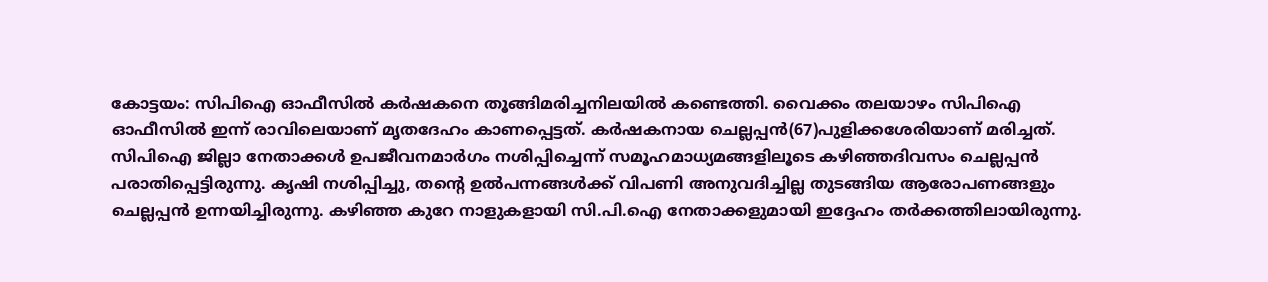കോട്ടയം: സിപിഐ ഓഫീസില്‍ കര്‍ഷകനെ തൂങ്ങിമരിച്ചനിലയില്‍ കണ്ടെത്തി. വൈക്കം തലയാഴം സിപിഐ ഓഫീസില്‍ ഇന്ന് രാവിലെയാണ് മൃതദേഹം കാണപ്പെട്ടത്. കര്‍ഷകനായ ചെല്ലപ്പന്‍(67)പുളിക്കശേരിയാണ് മരിച്ചത്. സിപിഐ ജില്ലാ നേതാക്കള്‍ ഉപജീവനമാര്‍ഗം നശിപ്പിച്ചെന്ന് സമൂഹമാധ്യമങ്ങളിലൂടെ കഴിഞ്ഞദിവസം ചെല്ലപ്പന്‍ പരാതിപ്പെട്ടിരുന്നു. കൃഷി നശിപ്പിച്ചു, തന്റെ ഉല്‍പന്നങ്ങള്‍ക്ക് വിപണി അനുവദിച്ചില്ല തുടങ്ങിയ ആരോപണങ്ങളും ചെല്ലപ്പന്‍ ഉന്നയിച്ചിരുന്നു. കഴിഞ്ഞ കുറേ നാളുകളായി സി.പി.ഐ നേതാക്കളുമായി ഇദ്ദേഹം തര്‍ക്കത്തിലായിരുന്നു.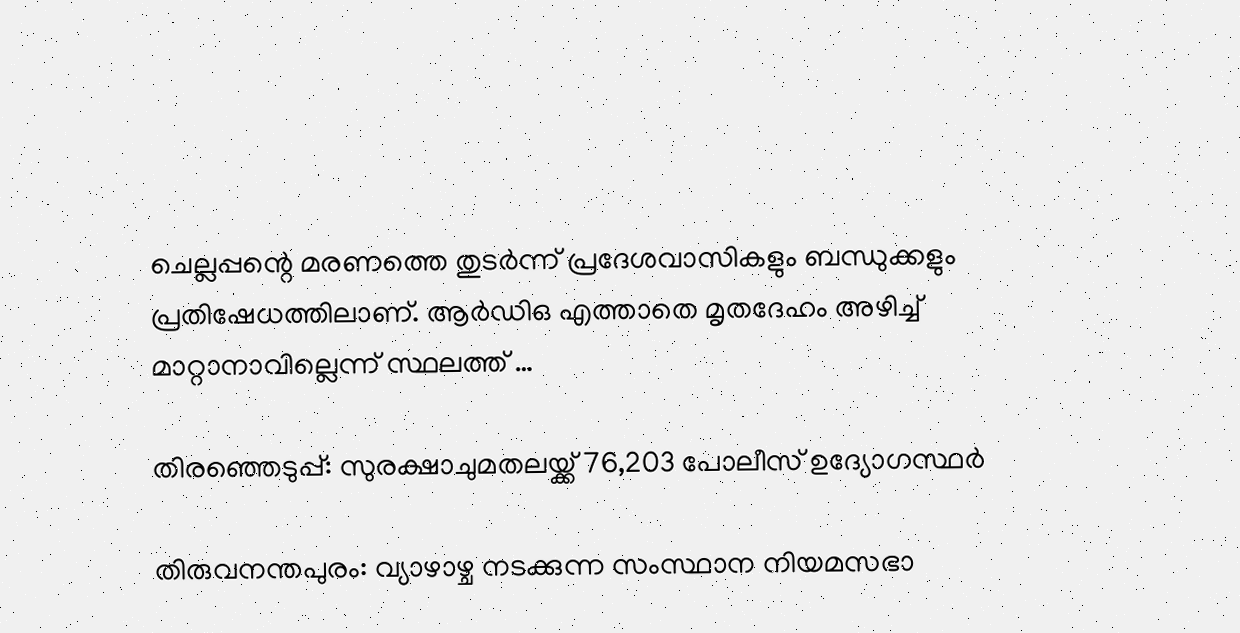ചെല്ലപ്പന്റെ മരണത്തെ തുടര്‍ന്ന് പ്രദേശവാസികളും ബന്ധുക്കളും പ്രതിഷേധത്തിലാണ്. ആര്‍ഡിഒ എത്താതെ മൃതദേഹം അഴിച്ച് മാറ്റാനാവില്ലെന്ന് സ്ഥലത്ത് …

തിരഞ്ഞെടുപ്പ്: സുരക്ഷാചുമതലയ്ക്ക് 76,203 പോലീസ് ഉദ്യോഗസ്ഥർ

തിരുവനന്തപുരം: വ്യാഴാഴ്ച നടക്കുന്ന സംസ്ഥാന നിയമസഭാ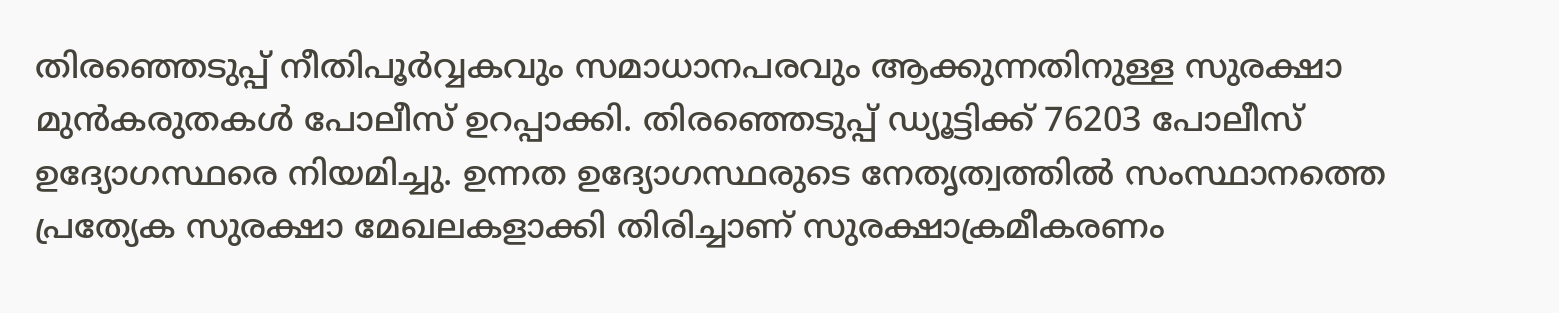തിരഞ്ഞെടുപ്പ് നീതിപൂർവ്വകവും സമാധാനപരവും ആക്കുന്നതിനുള്ള സുരക്ഷാ മുൻകരുതകൾ പോലീസ് ഉറപ്പാക്കി. തിരഞ്ഞെടുപ്പ് ഡ്യൂട്ടിക്ക് 76203 പോലീസ് ഉദ്യോഗസ്ഥരെ നിയമിച്ചു. ഉന്നത ഉദ്യോഗസ്ഥരുടെ നേതൃത്വത്തിൽ സംസ്ഥാനത്തെ പ്രത്യേക സുരക്ഷാ മേഖലകളാക്കി തിരിച്ചാണ് സുരക്ഷാക്രമീകരണം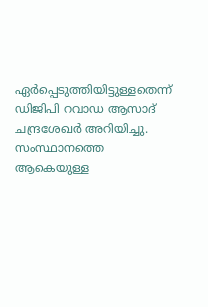ഏർപ്പെടുത്തിയിട്ടുള്ളതെന്ന് ഡിജിപി റവാഡ ആസാദ് ചന്ദ്രശേഖർ അറിയിച്ചു. സംസ്ഥാനത്തെ ആകെയുള്ള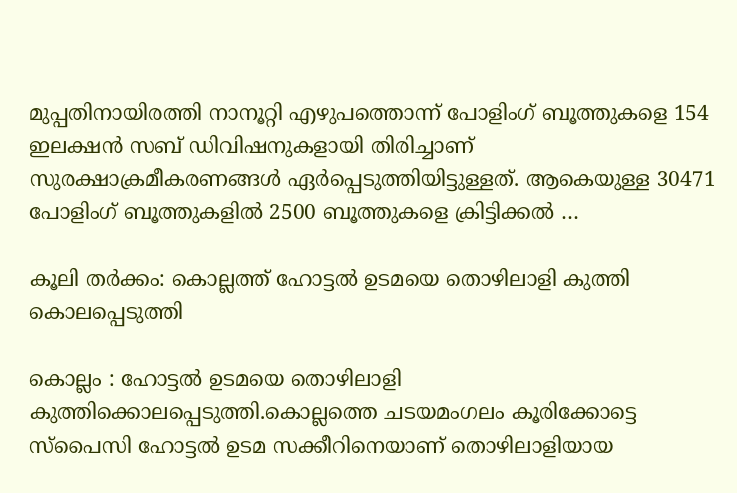മുപ്പതിനായിരത്തി നാനൂറ്റി എഴുപത്തൊന്ന് പോളിംഗ് ബൂത്തുകളെ 154 ഇലക്ഷൻ സബ് ഡിവിഷനുകളായി തിരിച്ചാണ് സുരക്ഷാക്രമീകരണങ്ങൾ ഏർപ്പെടുത്തിയിട്ടുള്ളത്. ആകെയുള്ള 30471 പോളിംഗ് ബൂത്തുകളിൽ 2500 ബൂത്തുകളെ ക്രിട്ടിക്കൽ …

കൂലി തർക്കം: കൊല്ലത്ത് ഹോട്ടൽ ഉടമയെ തൊഴിലാളി കുത്തി കൊലപ്പെടുത്തി

കൊല്ലം : ഹോട്ടൽ ഉടമയെ തൊഴിലാളി കുത്തിക്കൊലപ്പെടുത്തി.കൊല്ലത്തെ ചടയമംഗലം കൂരിക്കോട്ടെ സ്പൈസി ഹോട്ടൽ ഉടമ സക്കീറിനെയാണ് തൊഴിലാളിയായ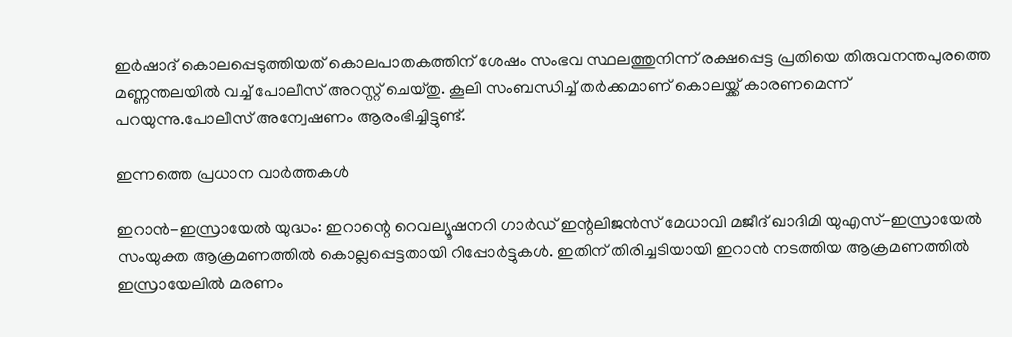ഇർഷാദ് കൊലപ്പെടുത്തിയത് കൊലപാതകത്തിന് ശേഷം സംഭവ സ്ഥലത്തുനിന്ന് രക്ഷപ്പെട്ട പ്രതിയെ തിരുവനന്തപുരത്തെ മണ്ണന്തലയിൽ വച്ച് പോലീസ് അറസ്റ്റ് ചെയ്തു. കൂലി സംബന്ധിച്ച് തർക്കമാണ് കൊലയ്ക്ക് കാരണമെന്ന് പറയുന്നു.പോലീസ് അന്വേഷണം ആരംഭിച്ചിട്ടുണ്ട്.

ഇന്നത്തെ പ്രധാന വാർത്തകൾ

ഇറാൻ-ഇസ്രായേൽ യുദ്ധം: ഇറാന്റെ റെവല്യൂഷനറി ഗാർഡ് ഇന്റലിജൻസ് മേധാവി മജീദ് ഖാദിമി യുഎസ്-ഇസ്രായേൽ സംയുക്ത ആക്രമണത്തിൽ കൊല്ലപ്പെട്ടതായി റിപ്പോർട്ടുകൾ. ഇതിന് തിരിച്ചടിയായി ഇറാൻ നടത്തിയ ആക്രമണത്തിൽ ഇസ്രായേലിൽ മരണം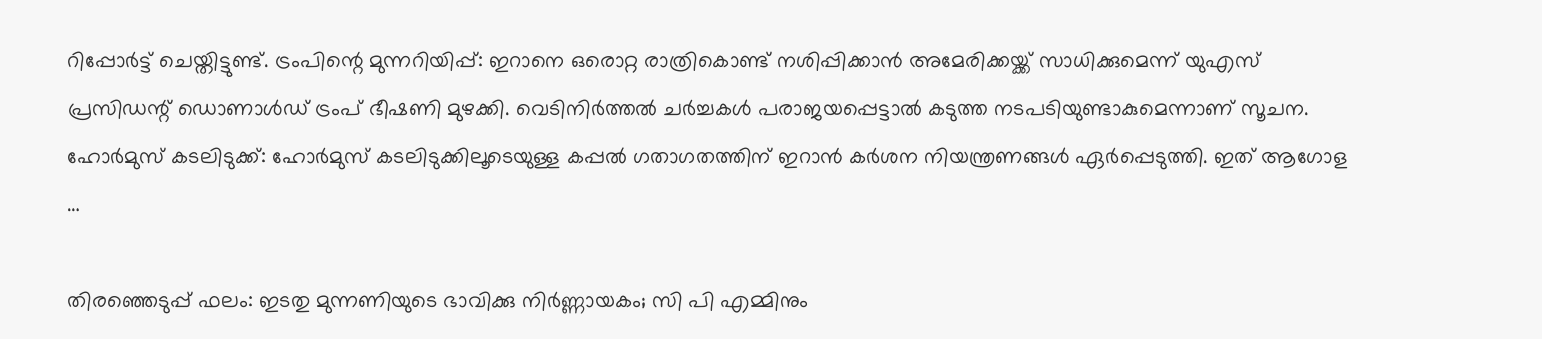റിപ്പോർട്ട് ചെയ്തിട്ടുണ്ട്. ട്രംപിന്റെ മുന്നറിയിപ്പ്: ഇറാനെ ഒരൊറ്റ രാത്രികൊണ്ട് നശിപ്പിക്കാൻ അമേരിക്കയ്ക്ക് സാധിക്കുമെന്ന് യുഎസ് പ്രസിഡന്റ് ഡൊണാൾഡ് ട്രംപ് ഭീഷണി മുഴക്കി. വെടിനിർത്തൽ ചർച്ചകൾ പരാജയപ്പെട്ടാൽ കടുത്ത നടപടിയുണ്ടാകുമെന്നാണ് സൂചന. ഹോർമുസ് കടലിടുക്ക്: ഹോർമുസ് കടലിടുക്കിലൂടെയുള്ള കപ്പൽ ഗതാഗതത്തിന് ഇറാൻ കർശന നിയന്ത്രണങ്ങൾ ഏർപ്പെടുത്തി. ഇത് ആഗോള …

തിരഞ്ഞെടുപ്പ് ഫലം: ഇടതു മുന്നണിയുടെ ഭാവിക്കു നിര്‍ണ്ണായകം; സി പി എമ്മിനും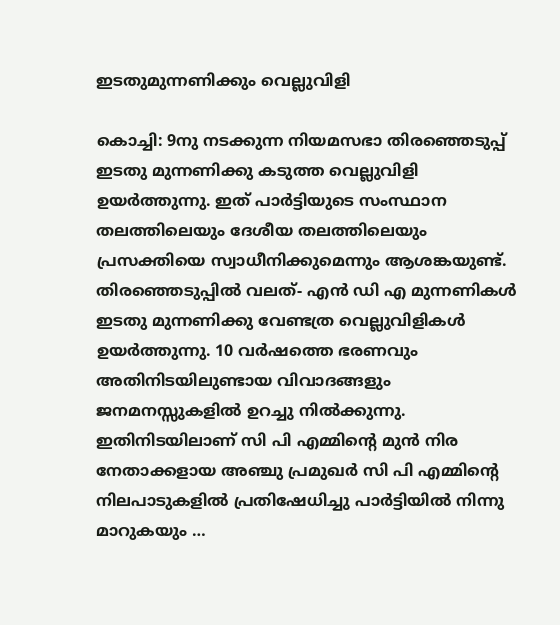ഇടതുമുന്നണിക്കും വെല്ലുവിളി

കൊച്ചി: 9നു നടക്കുന്ന നിയമസഭാ തിരഞ്ഞെടുപ്പ് ഇടതു മുന്നണിക്കു കടുത്ത വെല്ലുവിളി ഉയര്‍ത്തുന്നു. ഇത് പാര്‍ട്ടിയുടെ സംസ്ഥാന തലത്തിലെയും ദേശീയ തലത്തിലെയും പ്രസക്തിയെ സ്വാധീനിക്കുമെന്നും ആശങ്കയുണ്ട്. തിരഞ്ഞെടുപ്പില്‍ വലത്- എന്‍ ഡി എ മുന്നണികള്‍ ഇടതു മുന്നണിക്കു വേണ്ടത്ര വെല്ലുവിളികള്‍ ഉയര്‍ത്തുന്നു. 10 വര്‍ഷത്തെ ഭരണവും അതിനിടയിലുണ്ടായ വിവാദങ്ങളും ജനമനസ്സുകളില്‍ ഉറച്ചു നില്‍ക്കുന്നു. ഇതിനിടയിലാണ് സി പി എമ്മിന്റെ മുന്‍ നിര നേതാക്കളായ അഞ്ചു പ്രമുഖര്‍ സി പി എമ്മിന്റെ നിലപാടുകളില്‍ പ്രതിഷേധിച്ചു പാര്‍ട്ടിയില്‍ നിന്നു മാറുകയും …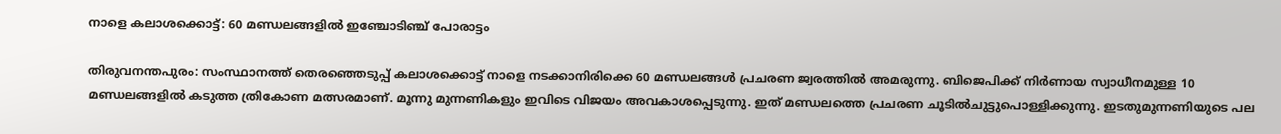നാളെ കലാശക്കൊട്ട്: 60 മണ്ഡലങ്ങളിൽ ഇഞ്ചോടിഞ്ച് പോരാട്ടം

തിരുവനന്തപുരം: സംസ്ഥാനത്ത് തെരഞ്ഞെടുപ്പ് കലാശക്കൊട്ട് നാളെ നടക്കാനിരിക്കെ 60 മണ്ഡലങ്ങൾ പ്രചരണ ജ്വരത്തിൽ അമരുന്നു. ബിജെപിക്ക് നിർണായ സ്വാധീനമുള്ള 10 മണ്ഡലങ്ങളിൽ കടുത്ത ത്രികോണ മത്സരമാണ്. മൂന്നു മുന്നണികളും ഇവിടെ വിജയം അവകാശപ്പെടുന്നു. ഇത് മണ്ഡലത്തെ പ്രചരണ ചൂടിൽചുട്ടുപൊള്ളിക്കുന്നു. ഇടതുമുന്നണിയുടെ പല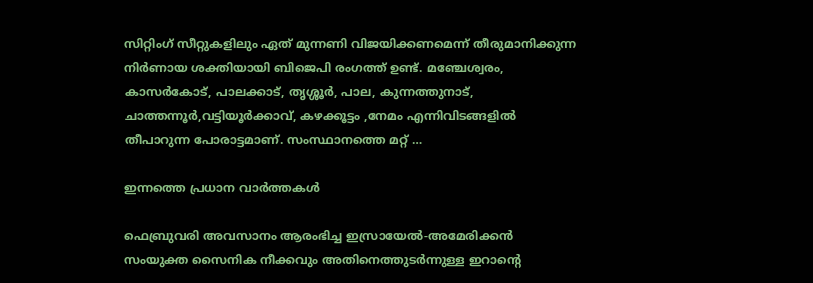സിറ്റിംഗ് സീറ്റുകളിലും ഏത് മുന്നണി വിജയിക്കണമെന്ന് തീരുമാനിക്കുന്ന നിർണായ ശക്തിയായി ബിജെപി രംഗത്ത് ഉണ്ട്. മഞ്ചേശ്വരം, കാസർകോട്, പാലക്കാട്, തൃശ്ശൂർ, പാല, കുന്നത്തുനാട്, ചാത്തന്നൂർ,വട്ടിയൂർക്കാവ്, കഴക്കൂട്ടം ,നേമം എന്നിവിടങ്ങളിൽ തീപാറുന്ന പോരാട്ടമാണ്. സംസ്ഥാനത്തെ മറ്റ് …

ഇന്നത്തെ പ്രധാന വാർത്തകൾ

ഫെബ്രുവരി അവസാനം ആരംഭിച്ച ഇസ്രായേൽ-അമേരിക്കൻ സംയുക്ത സൈനിക നീക്കവും അതിനെത്തുടർന്നുള്ള ഇറാന്റെ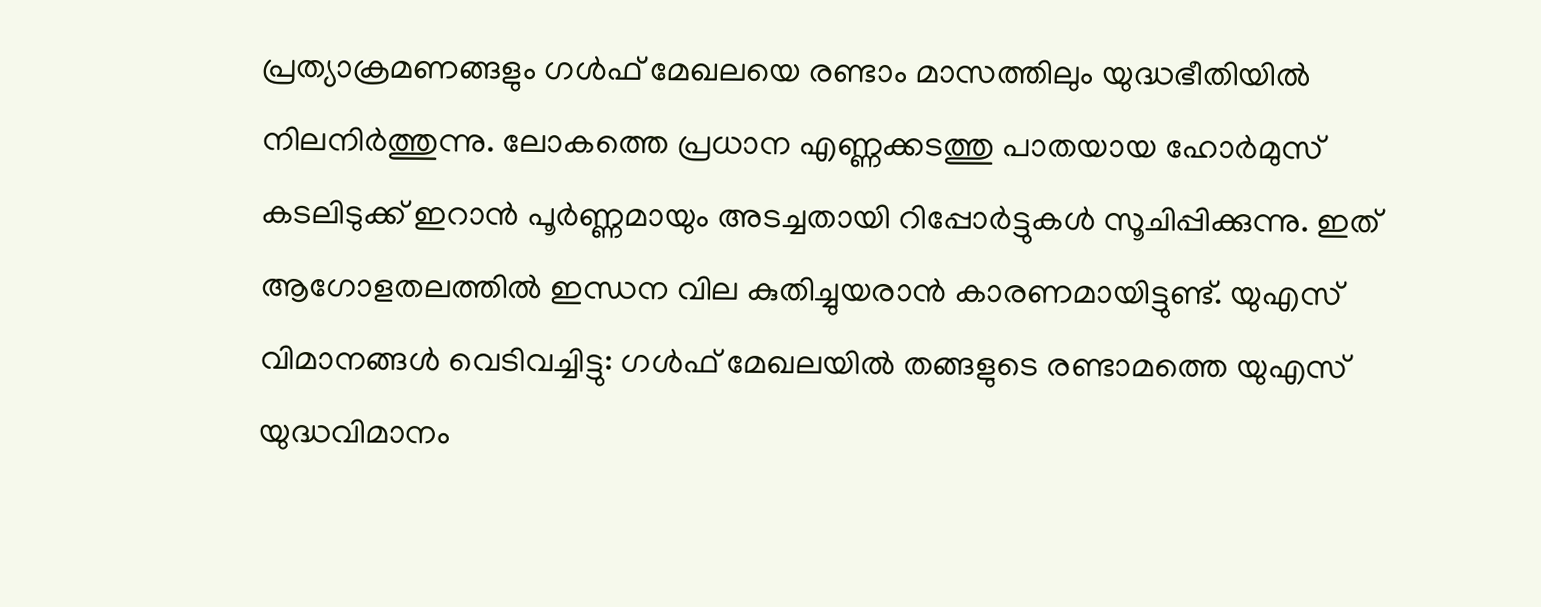പ്രത്യാക്രമണങ്ങളും ഗൾഫ് മേഖലയെ രണ്ടാം മാസത്തിലും യുദ്ധഭീതിയിൽ നിലനിർത്തുന്നു. ലോകത്തെ പ്രധാന എണ്ണക്കടത്തു പാതയായ ഹോർമുസ് കടലിടുക്ക് ഇറാൻ പൂർണ്ണമായും അടച്ചതായി റിപ്പോർട്ടുകൾ സൂചിപ്പിക്കുന്നു. ഇത് ആഗോളതലത്തിൽ ഇന്ധന വില കുതിച്ചുയരാൻ കാരണമായിട്ടുണ്ട്. യുഎസ് വിമാനങ്ങൾ വെടിവച്ചിട്ടു: ഗൾഫ് മേഖലയിൽ തങ്ങളുടെ രണ്ടാമത്തെ യുഎസ് യുദ്ധവിമാനം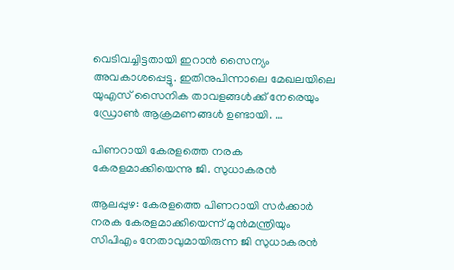വെടിവച്ചിട്ടതായി ഇറാൻ സൈന്യം അവകാശപ്പെട്ടു. ഇതിനുപിന്നാലെ മേഖലയിലെ യുഎസ് സൈനിക താവളങ്ങൾക്ക് നേരെയും ഡ്രോൺ ആക്രമണങ്ങൾ ഉണ്ടായി. …

പിണറായി കേരളത്തെ നരക കേരളമാക്കിയെന്നു ജി. സുധാകരൻ

ആലപ്പുഴ: കേരളത്തെ പിണറായി സർക്കാർ നരക കേരളമാക്കിയെന്ന് മുൻമന്ത്രിയും സിപിഎം നേതാവുമായിരുന്ന ജി സുധാകരൻ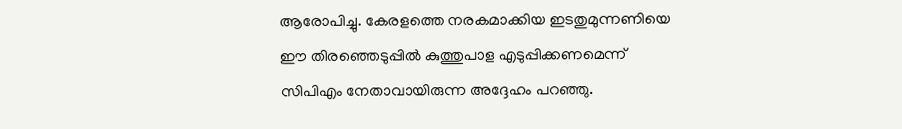ആരോപിച്ചു. കേരളത്തെ നരകമാക്കിയ ഇടതുമുന്നണിയെ ഈ തിരഞ്ഞെടുപ്പിൽ കുത്തുപാള എടുപ്പിക്കണമെന്ന് സിപിഎം നേതാവായിരുന്ന അദ്ദേഹം പറഞ്ഞു.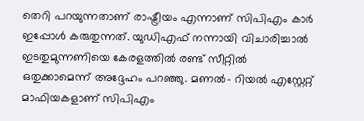തെറി പറയുന്നതാണ് രാഷ്ട്രീയം എന്നാണ് സിപിഎം കാർ ഇപ്പോൾ കരുതുന്നത്. യുഡിഎഫ് നന്നായി വിചാരിച്ചാൽ ഇടതുമുന്നണിയെ കേരളത്തിൽ രണ്ട് സീറ്റിൽ ഒതുക്കാമെന്ന് അദ്ദേഹം പറഞ്ഞു. മണൽ- റിയൽ എസ്റ്റേറ്റ് മാഫിയകളാണ് സിപിഎം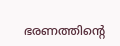ഭരണത്തിന്റെ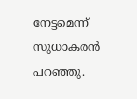നേട്ടമെന്ന് സുധാകരൻ പറഞ്ഞു.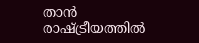താൻ രാഷ്ട്രീയത്തിൽ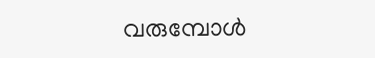വരുമ്പോൾ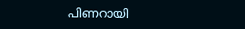പിണറായി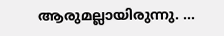ആരുമല്ലായിരുന്നു. …